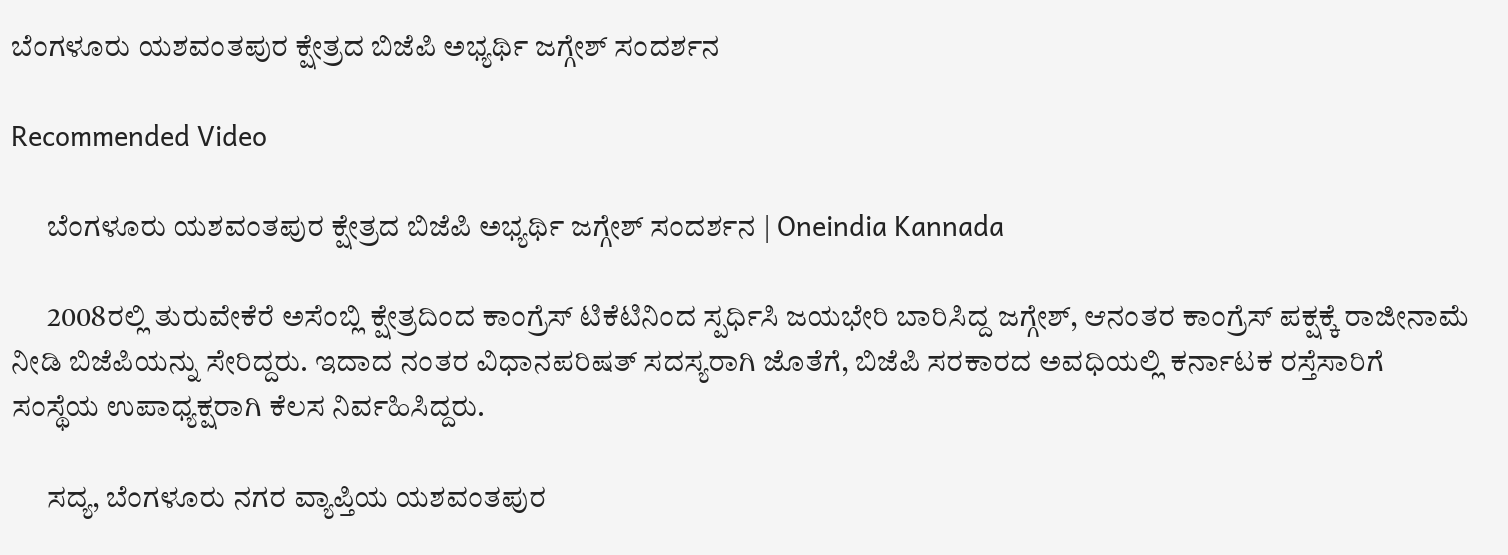ಬೆಂಗಳೂರು ಯಶವಂತಪುರ ಕ್ಷೇತ್ರದ ಬಿಜೆಪಿ ಅಭ್ಯರ್ಥಿ ಜಗ್ಗೇಶ್ ಸಂದರ್ಶನ

Recommended Video

      ಬೆಂಗಳೂರು ಯಶವಂತಪುರ ಕ್ಷೇತ್ರದ ಬಿಜೆಪಿ ಅಭ್ಯರ್ಥಿ ಜಗ್ಗೇಶ್ ಸಂದರ್ಶನ | Oneindia Kannada

      2008ರಲ್ಲಿ ತುರುವೇಕೆರೆ ಅಸೆಂಬ್ಲಿ ಕ್ಷೇತ್ರದಿಂದ ಕಾಂಗ್ರೆಸ್ ಟಿಕೆಟಿನಿಂದ ಸ್ಪರ್ಧಿಸಿ ಜಯಭೇರಿ ಬಾರಿಸಿದ್ದ ಜಗ್ಗೇಶ್, ಆನಂತರ ಕಾಂಗ್ರೆಸ್ ಪಕ್ಷಕ್ಕೆ ರಾಜೀನಾಮೆ ನೀಡಿ ಬಿಜೆಪಿಯನ್ನು ಸೇರಿದ್ದರು. ಇದಾದ ನಂತರ ವಿಧಾನಪರಿಷತ್ ಸದಸ್ಯರಾಗಿ ಜೊತೆಗೆ, ಬಿಜೆಪಿ ಸರಕಾರದ ಅವಧಿಯಲ್ಲಿ ಕರ್ನಾಟಕ ರಸ್ತೆಸಾರಿಗೆ ಸಂಸ್ಥೆಯ ಉಪಾಧ್ಯಕ್ಷರಾಗಿ ಕೆಲಸ ನಿರ್ವಹಿಸಿದ್ದರು.

      ಸದ್ಯ, ಬೆಂಗಳೂರು ನಗರ ವ್ಯಾಪ್ತಿಯ ಯಶವಂತಪುರ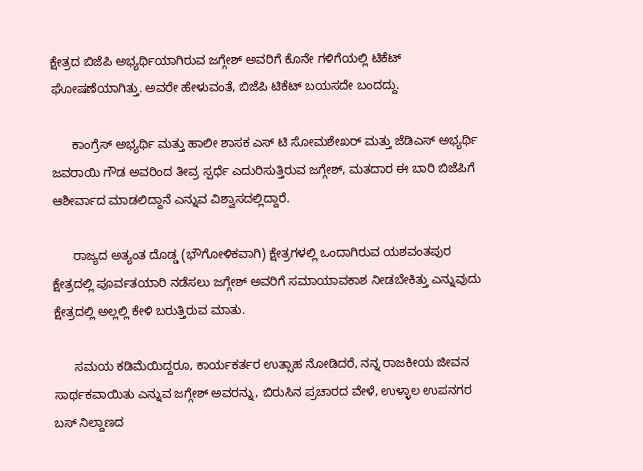ಕ್ಷೇತ್ರದ ಬಿಜೆಪಿ ಅಭ್ಯರ್ಥಿಯಾಗಿರುವ ಜಗ್ಗೇಶ್ ಅವರಿಗೆ ಕೊನೇ ಗಳಿಗೆಯಲ್ಲಿ ಟಿಕೆಟ್ ಘೋಷಣೆಯಾಗಿತ್ತು. ಅವರೇ ಹೇಳುವಂತೆ, ಬಿಜೆಪಿ ಟಿಕೆಟ್ ಬಯಸದೇ ಬಂದದ್ದು.

      ಕಾಂಗ್ರೆಸ್ ಅಭ್ಯರ್ಥಿ ಮತ್ತು ಹಾಲೀ ಶಾಸಕ ಎಸ್ ಟಿ ಸೋಮಶೇಖರ್ ಮತ್ತು ಜೆಡಿಎಸ್ ಅಭ್ಯರ್ಥಿ ಜವರಾಯಿ ಗೌಡ ಅವರಿಂದ ತೀವ್ರ ಸ್ಪರ್ಧೆ ಎದುರಿಸುತ್ತಿರುವ ಜಗ್ಗೇಶ್, ಮತದಾರ ಈ ಬಾರಿ ಬಿಜೆಪಿಗೆ ಆಶೀರ್ವಾದ ಮಾಡಲಿದ್ದಾನೆ ಎನ್ನುವ ವಿಶ್ವಾಸದಲ್ಲಿದ್ದಾರೆ.

      ರಾಜ್ಯದ ಅತ್ಯಂತ ದೊಡ್ಡ (ಭೌಗೋಳಿಕವಾಗಿ) ಕ್ಷೇತ್ರಗಳಲ್ಲಿ ಒಂದಾಗಿರುವ ಯಶವಂತಪುರ ಕ್ಷೇತ್ರದಲ್ಲಿ ಪೂರ್ವತಯಾರಿ ನಡೆಸಲು ಜಗ್ಗೇಶ್ ಅವರಿಗೆ ಸಮಾಯಾವಕಾಶ ನೀಡಬೇಕಿತ್ತು ಎನ್ನುವುದು ಕ್ಷೇತ್ರದಲ್ಲಿ ಅಲ್ಲಲ್ಲಿ ಕೇಳಿ ಬರುತ್ತಿರುವ ಮಾತು.

      ಸಮಯ ಕಡಿಮೆಯಿದ್ದರೂ, ಕಾರ್ಯಕರ್ತರ ಉತ್ಸಾಹ ನೋಡಿದರೆ, ನನ್ನ ರಾಜಕೀಯ ಜೀವನ ಸಾರ್ಥಕವಾಯಿತು ಎನ್ನುವ ಜಗ್ಗೇಶ್ ಅವರನ್ನು, ಬಿರುಸಿನ ಪ್ರಚಾರದ ವೇಳೆ, ಉಳ್ಳಾಲ ಉಪನಗರ ಬಸ್ ನಿಲ್ದಾಣದ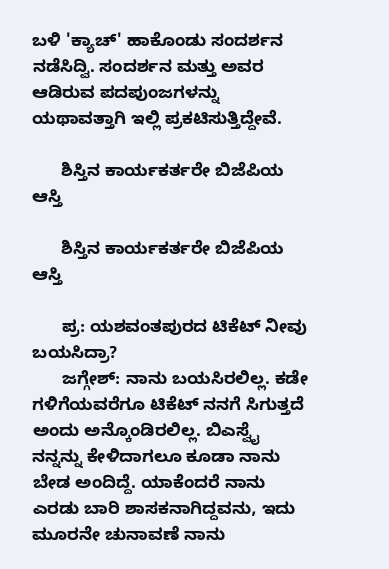ಬಳಿ 'ಕ್ಯಾಚ್' ಹಾಕೊಂಡು ಸಂದರ್ಶನ ನಡೆಸಿದ್ವಿ. ಸಂದರ್ಶನ ಮತ್ತು ಅವರ ಆಡಿರುವ ಪದಪುಂಜಗಳನ್ನು ಯಥಾವತ್ತಾಗಿ ಇಲ್ಲಿ ಪ್ರಕಟಿಸುತ್ತಿದ್ದೇವೆ.

      ಶಿಸ್ತಿನ ಕಾರ್ಯಕರ್ತರೇ ಬಿಜೆಪಿಯ ಆಸ್ತಿ

      ಶಿಸ್ತಿನ ಕಾರ್ಯಕರ್ತರೇ ಬಿಜೆಪಿಯ ಆಸ್ತಿ

      ಪ್ರ: ಯಶವಂತಪುರದ ಟಿಕೆಟ್ ನೀವು ಬಯಸಿದ್ರಾ?
      ಜಗ್ಗೇಶ್: ನಾನು ಬಯಸಿರಲಿಲ್ಲ. ಕಡೇ ಗಳಿಗೆಯವರೆಗೂ ಟಿಕೆಟ್ ನನಗೆ ಸಿಗುತ್ತದೆ ಅಂದು ಅನ್ಕೊಂಡಿರಲಿಲ್ಲ. ಬಿಎಸ್ವೈ ನನ್ನನ್ನು ಕೇಳಿದಾಗಲೂ ಕೂಡಾ ನಾನು ಬೇಡ ಅಂದಿದ್ದೆ. ಯಾಕೆಂದರೆ ನಾನು ಎರಡು ಬಾರಿ ಶಾಸಕನಾಗಿದ್ದವನು, ಇದು ಮೂರನೇ ಚುನಾವಣೆ ನಾನು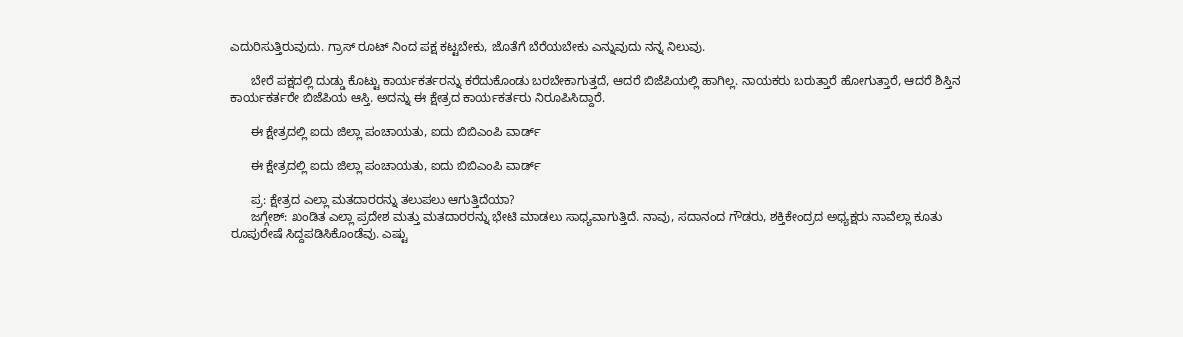ಎದುರಿಸುತ್ತಿರುವುದು. ಗ್ರಾಸ್ ರೂಟ್ ನಿಂದ ಪಕ್ಷ ಕಟ್ಟಬೇಕು, ಜೊತೆಗೆ ಬೆರೆಯಬೇಕು ಎನ್ನುವುದು ನನ್ನ ನಿಲುವು.

      ಬೇರೆ ಪಕ್ಷದಲ್ಲಿ ದುಡ್ಡು ಕೊಟ್ಟು ಕಾರ್ಯಕರ್ತರನ್ನು ಕರೆದುಕೊಂಡು ಬರಬೇಕಾಗುತ್ತದೆ, ಆದರೆ ಬಿಜೆಪಿಯಲ್ಲಿ ಹಾಗಿಲ್ಲ. ನಾಯಕರು ಬರುತ್ತಾರೆ ಹೋಗುತ್ತಾರೆ, ಆದರೆ ಶಿಸ್ತಿನ ಕಾರ್ಯಕರ್ತರೇ ಬಿಜೆಪಿಯ ಆಸ್ತಿ. ಅದನ್ನು ಈ ಕ್ಷೇತ್ರದ ಕಾರ್ಯಕರ್ತರು ನಿರೂಪಿಸಿದ್ದಾರೆ.

      ಈ ಕ್ಷೇತ್ರದಲ್ಲಿ ಐದು ಜಿಲ್ಲಾ ಪಂಚಾಯತು, ಐದು ಬಿಬಿಎಂಪಿ ವಾರ್ಡ್

      ಈ ಕ್ಷೇತ್ರದಲ್ಲಿ ಐದು ಜಿಲ್ಲಾ ಪಂಚಾಯತು, ಐದು ಬಿಬಿಎಂಪಿ ವಾರ್ಡ್

      ಪ್ರ: ಕ್ಷೇತ್ರದ ಎಲ್ಲಾ ಮತದಾರರನ್ನು ತಲುಪಲು ಆಗುತ್ತಿದೆಯಾ?
      ಜಗ್ಗೇಶ್: ಖಂಡಿತ ಎಲ್ಲಾ ಪ್ರದೇಶ ಮತ್ತು ಮತದಾರರನ್ನು ಭೇಟಿ ಮಾಡಲು ಸಾಧ್ಯವಾಗುತ್ತಿದೆ. ನಾವು, ಸದಾನಂದ ಗೌಡರು, ಶಕ್ತಿಕೇಂದ್ರದ ಅಧ್ಯಕ್ಷರು ನಾವೆಲ್ಲಾ ಕೂತು ರೂಪುರೇಷೆ ಸಿದ್ದಪಡಿಸಿಕೊಂಡೆವು. ಎಷ್ಟು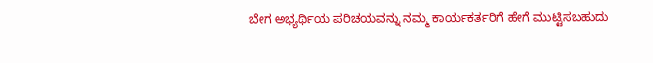ಬೇಗ ಅಭ್ಯರ್ಥಿಯ ಪರಿಚಯವನ್ನು ನಮ್ಮ ಕಾರ್ಯಕರ್ತರಿಗೆ ಹೇಗೆ ಮುಟ್ಟಿಸಬಹುದು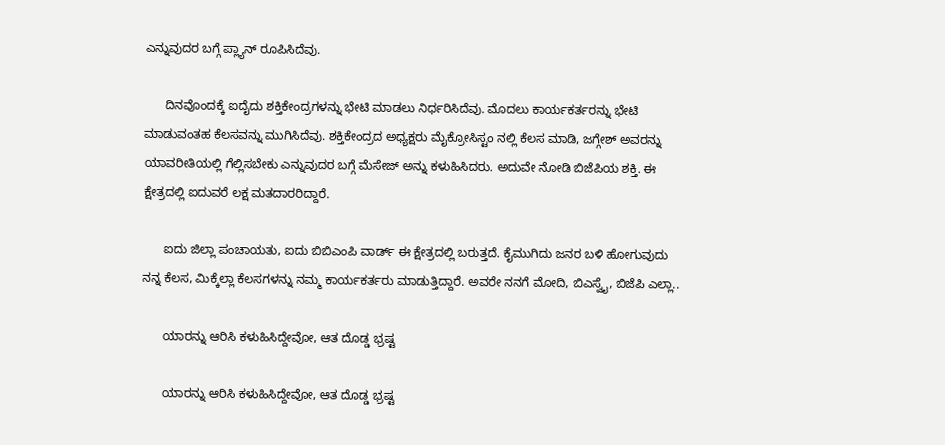ಎನ್ನುವುದರ ಬಗ್ಗೆ ಪ್ಲ್ಯಾನ್ ರೂಪಿಸಿದೆವು.

      ದಿನವೊಂದಕ್ಕೆ ಐದೈದು ಶಕ್ತಿಕೇಂದ್ರಗಳನ್ನು ಭೇಟಿ ಮಾಡಲು ನಿರ್ಧರಿಸಿದೆವು. ಮೊದಲು ಕಾರ್ಯಕರ್ತರನ್ನು ಭೇಟಿ ಮಾಡುವಂತಹ ಕೆಲಸವನ್ನು ಮುಗಿಸಿದೆವು. ಶಕ್ತಿಕೇಂದ್ರದ ಅಧ್ಯಕ್ಷರು ಮೈಕ್ರೋಸಿಸ್ಟಂ ನಲ್ಲಿ ಕೆಲಸ ಮಾಡಿ, ಜಗ್ಗೇಶ್ ಅವರನ್ನು ಯಾವರೀತಿಯಲ್ಲಿ ಗೆಲ್ಲಿಸಬೇಕು ಎನ್ನುವುದರ ಬಗ್ಗೆ ಮೆಸೇಜ್ ಅನ್ನು ಕಳುಹಿಸಿದರು. ಅದುವೇ ನೋಡಿ ಬಿಜೆಪಿಯ ಶಕ್ತಿ. ಈ ಕ್ಷೇತ್ರದಲ್ಲಿ ಐದುವರೆ ಲಕ್ಷ ಮತದಾರರಿದ್ದಾರೆ.

      ಐದು ಜಿಲ್ಲಾ ಪಂಚಾಯತು, ಐದು ಬಿಬಿಎಂಪಿ ವಾರ್ಡ್ ಈ ಕ್ಷೇತ್ರದಲ್ಲಿ ಬರುತ್ತದೆ. ಕೈಮುಗಿದು ಜನರ ಬಳಿ ಹೋಗುವುದು ನನ್ನ ಕೆಲಸ, ಮಿಕ್ಕೆಲ್ಲಾ ಕೆಲಸಗಳನ್ನು ನಮ್ಮ ಕಾರ್ಯಕರ್ತರು ಮಾಡುತ್ತಿದ್ದಾರೆ. ಅವರೇ ನನಗೆ ಮೋದಿ, ಬಿಎಸ್ವೈ, ಬಿಜೆಪಿ ಎಲ್ಲಾ..

      ಯಾರನ್ನು ಆರಿಸಿ ಕಳುಹಿಸಿದ್ದೇವೋ, ಆತ ದೊಡ್ಡ ಭ್ರಷ್ಟ

      ಯಾರನ್ನು ಆರಿಸಿ ಕಳುಹಿಸಿದ್ದೇವೋ, ಆತ ದೊಡ್ಡ ಭ್ರಷ್ಟ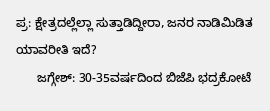ಪ್ರ: ಕ್ಷೇತ್ರದಲ್ಲೆಲ್ಲಾ ಸುತ್ತಾಡಿದ್ದೀರಾ, ಜನರ ನಾಡಿಮಿಡಿತ ಯಾವರೀತಿ ಇದೆ?
      ಜಗ್ಗೇಶ್: 30-35ವರ್ಷದಿಂದ ಬಿಜೆಪಿ ಭದ್ರಕೋಟೆ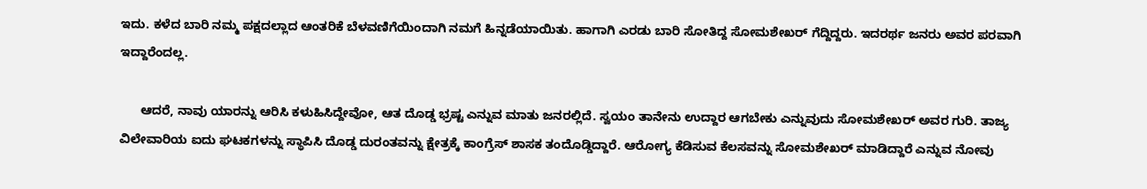ಇದು. ಕಳೆದ ಬಾರಿ ನಮ್ಮ ಪಕ್ಷದಲ್ಲಾದ ಆಂತರಿಕೆ ಬೆಳವಣಿಗೆಯಿಂದಾಗಿ ನಮಗೆ ಹಿನ್ನಡೆಯಾಯಿತು. ಹಾಗಾಗಿ ಎರಡು ಬಾರಿ ಸೋತಿದ್ದ ಸೋಮಶೇಖರ್ ಗೆದ್ದಿದ್ದರು. ಇದರರ್ಥ ಜನರು ಅವರ ಪರವಾಗಿ ಇದ್ದಾರೆಂದಲ್ಲ.

      ಆದರೆ, ನಾವು ಯಾರನ್ನು ಆರಿಸಿ ಕಳುಹಿಸಿದ್ದೇವೋ, ಆತ ದೊಡ್ಡ ಭ್ರಷ್ಟ ಎನ್ನುವ ಮಾತು ಜನರಲ್ಲಿದೆ. ಸ್ವಯಂ ತಾನೇನು ಉದ್ದಾರ ಆಗಬೇಕು ಎನ್ನುವುದು ಸೋಮಶೇಖರ್ ಅವರ ಗುರಿ. ತಾಜ್ಯ ವಿಲೇವಾರಿಯ ಐದು ಘಟಕಗಳನ್ನು ಸ್ಥಾಪಿಸಿ ದೊಡ್ಡ ದುರಂತವನ್ನು ಕ್ಷೇತ್ರಕ್ಕೆ ಕಾಂಗ್ರೆಸ್ ಶಾಸಕ ತಂದೊಡ್ಡಿದ್ದಾರೆ. ಆರೋಗ್ಯ ಕೆಡಿಸುವ ಕೆಲಸವನ್ನು ಸೋಮಶೇಖರ್ ಮಾಡಿದ್ದಾರೆ ಎನ್ನುವ ನೋವು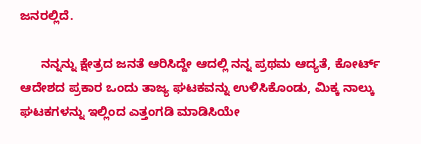ಜನರಲ್ಲಿದೆ.

      ನನ್ನನ್ನು ಕ್ಷೇತ್ರದ ಜನತೆ ಆರಿಸಿದ್ದೇ ಆದಲ್ಲಿ ನನ್ನ ಪ್ರಥಮ ಆದ್ಯತೆ, ಕೋರ್ಟ್ ಆದೇಶದ ಪ್ರಕಾರ ಒಂದು ತಾಜ್ಯ ಘಟಕವನ್ನು ಉಳಿಸಿಕೊಂಡು, ಮಿಕ್ಕ ನಾಲ್ಕು ಘಟಕಗಳನ್ನು ಇಲ್ಲಿಂದ ಎತ್ತಂಗಡಿ ಮಾಡಿಸಿಯೇ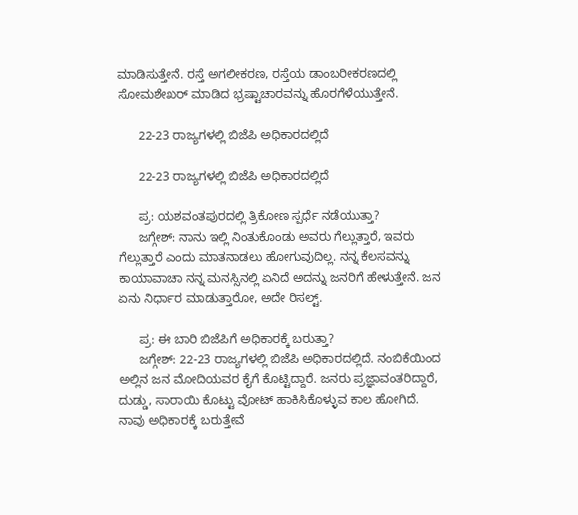ಮಾಡಿಸುತ್ತೇನೆ. ರಸ್ತೆ ಅಗಲೀಕರಣ, ರಸ್ತೆಯ ಡಾಂಬರೀಕರಣದಲ್ಲಿ ಸೋಮಶೇಖರ್ ಮಾಡಿದ ಭ್ರಷ್ಟಾಚಾರವನ್ನು ಹೊರಗೆಳೆಯುತ್ತೇನೆ.

      22-23 ರಾಜ್ಯಗಳಲ್ಲಿ ಬಿಜೆಪಿ ಅಧಿಕಾರದಲ್ಲಿದೆ

      22-23 ರಾಜ್ಯಗಳಲ್ಲಿ ಬಿಜೆಪಿ ಅಧಿಕಾರದಲ್ಲಿದೆ

      ಪ್ರ: ಯಶವಂತಪುರದಲ್ಲಿ ತ್ರಿಕೋಣ ಸ್ಪರ್ಧೆ ನಡೆಯುತ್ತಾ?
      ಜಗ್ಗೇಶ್: ನಾನು ಇಲ್ಲಿ ನಿಂತುಕೊಂಡು ಅವರು ಗೆಲ್ಲುತ್ತಾರೆ, ಇವರು ಗೆಲ್ಲುತ್ತಾರೆ ಎಂದು ಮಾತನಾಡಲು ಹೋಗುವುದಿಲ್ಲ. ನನ್ನ ಕೆಲಸವನ್ನು ಕಾಯಾವಾಚಾ ನನ್ನ ಮನಸ್ಸಿನಲ್ಲಿ ಏನಿದೆ ಅದನ್ನು ಜನರಿಗೆ ಹೇಳುತ್ತೇನೆ. ಜನ ಏನು ನಿರ್ಧಾರ ಮಾಡುತ್ತಾರೋ, ಅದೇ ರಿಸಲ್ಟ್.

      ಪ್ರ: ಈ ಬಾರಿ ಬಿಜೆಪಿಗೆ ಅಧಿಕಾರಕ್ಕೆ ಬರುತ್ತಾ?
      ಜಗ್ಗೇಶ್: 22-23 ರಾಜ್ಯಗಳಲ್ಲಿ ಬಿಜೆಪಿ ಅಧಿಕಾರದಲ್ಲಿದೆ. ನಂಬಿಕೆಯಿಂದ ಅಲ್ಲಿನ ಜನ ಮೋದಿಯವರ ಕೈಗೆ ಕೊಟ್ಟಿದ್ದಾರೆ. ಜನರು ಪ್ರಜ್ಞಾವಂತರಿದ್ದಾರೆ, ದುಡ್ಡು, ಸಾರಾಯಿ ಕೊಟ್ಟು ವೋಟ್ ಹಾಕಿಸಿಕೊಳ್ಳುವ ಕಾಲ ಹೋಗಿದೆ. ನಾವು ಅಧಿಕಾರಕ್ಕೆ ಬರುತ್ತೇವೆ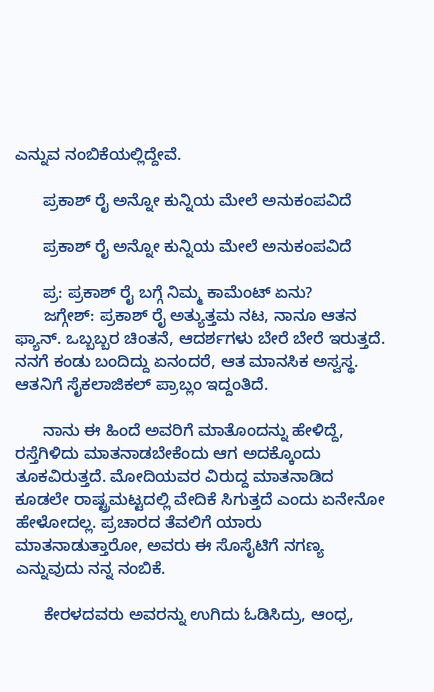ಎನ್ನುವ ನಂಬಿಕೆಯಲ್ಲಿದ್ದೇವೆ.

      ಪ್ರಕಾಶ್ ರೈ ಅನ್ನೋ ಕುನ್ನಿಯ ಮೇಲೆ ಅನುಕಂಪವಿದೆ

      ಪ್ರಕಾಶ್ ರೈ ಅನ್ನೋ ಕುನ್ನಿಯ ಮೇಲೆ ಅನುಕಂಪವಿದೆ

      ಪ್ರ: ಪ್ರಕಾಶ್ ರೈ ಬಗ್ಗೆ ನಿಮ್ಮ ಕಾಮೆಂಟ್ ಏನು?
      ಜಗ್ಗೇಶ್: ಪ್ರಕಾಶ್ ರೈ ಅತ್ಯುತ್ತಮ ನಟ, ನಾನೂ ಆತನ ಫ್ಯಾನ್. ಒಬ್ಬಬ್ಬರ ಚಿಂತನೆ, ಆದರ್ಶಗಳು ಬೇರೆ ಬೇರೆ ಇರುತ್ತದೆ. ನನಗೆ ಕಂಡು ಬಂದಿದ್ದು ಏನಂದರೆ, ಆತ ಮಾನಸಿಕ ಅಸ್ವಸ್ಥ. ಆತನಿಗೆ ಸೈಕಲಾಜಿಕಲ್ ಪ್ರಾಬ್ಲಂ ಇದ್ದಂತಿದೆ.

      ನಾನು ಈ ಹಿಂದೆ ಅವರಿಗೆ ಮಾತೊಂದನ್ನು ಹೇಳಿದ್ದೆ, ರಸ್ತೆಗಿಳಿದು ಮಾತನಾಡಬೇಕೆಂದು ಆಗ ಅದಕ್ಕೊಂದು ತೂಕವಿರುತ್ತದೆ. ಮೋದಿಯವರ ವಿರುದ್ದ ಮಾತನಾಡಿದ ಕೂಡಲೇ ರಾಷ್ಟ್ರಮಟ್ಟದಲ್ಲಿ ವೇದಿಕೆ ಸಿಗುತ್ತದೆ ಎಂದು ಏನೇನೋ ಹೇಳೋದಲ್ಲ. ಪ್ರಚಾರದ ತೆವಲಿಗೆ ಯಾರು ಮಾತನಾಡುತ್ತಾರೋ, ಅವರು ಈ ಸೊಸೈಟಿಗೆ ನಗಣ್ಯ ಎನ್ನುವುದು ನನ್ನ ನಂಬಿಕೆ.

      ಕೇರಳದವರು ಅವರನ್ನು ಉಗಿದು ಓಡಿಸಿದ್ರು, ಆಂಧ್ರ,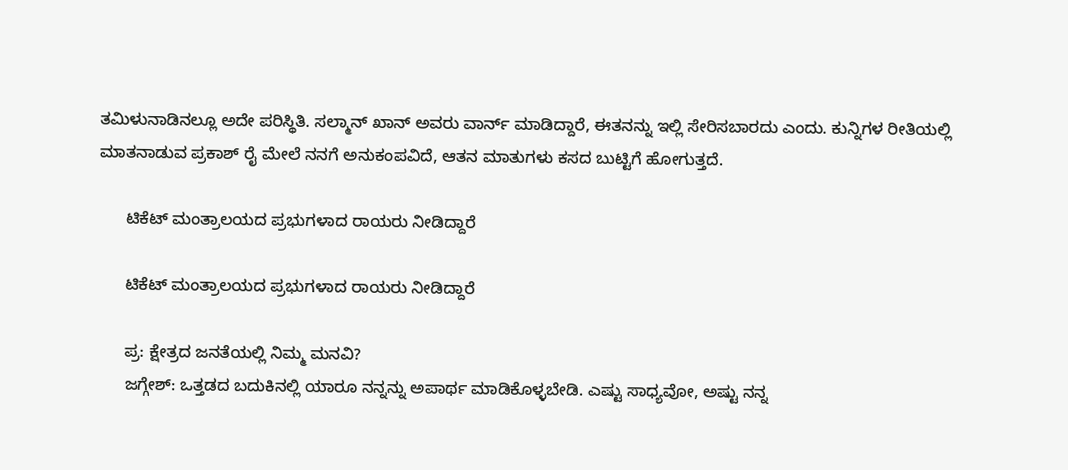ತಮಿಳುನಾಡಿನಲ್ಲೂ ಅದೇ ಪರಿಸ್ಥಿತಿ. ಸಲ್ಮಾನ್ ಖಾನ್ ಅವರು ವಾರ್ನ್ ಮಾಡಿದ್ದಾರೆ, ಈತನನ್ನು ಇಲ್ಲಿ ಸೇರಿಸಬಾರದು ಎಂದು. ಕುನ್ನಿಗಳ ರೀತಿಯಲ್ಲಿ ಮಾತನಾಡುವ ಪ್ರಕಾಶ್ ರೈ ಮೇಲೆ ನನಗೆ ಅನುಕಂಪವಿದೆ, ಆತನ ಮಾತುಗಳು ಕಸದ ಬುಟ್ಟಿಗೆ ಹೋಗುತ್ತದೆ.

      ಟಿಕೆಟ್ ಮಂತ್ರಾಲಯದ ಪ್ರಭುಗಳಾದ ರಾಯರು ನೀಡಿದ್ದಾರೆ

      ಟಿಕೆಟ್ ಮಂತ್ರಾಲಯದ ಪ್ರಭುಗಳಾದ ರಾಯರು ನೀಡಿದ್ದಾರೆ

      ಪ್ರ: ಕ್ಷೇತ್ರದ ಜನತೆಯಲ್ಲಿ ನಿಮ್ಮ ಮನವಿ?
      ಜಗ್ಗೇಶ್: ಒತ್ತಡದ ಬದುಕಿನಲ್ಲಿ ಯಾರೂ ನನ್ನನ್ನು ಅಪಾರ್ಥ ಮಾಡಿಕೊಳ್ಳಬೇಡಿ. ಎಷ್ಟು ಸಾಧ್ಯವೋ, ಅಷ್ಟು ನನ್ನ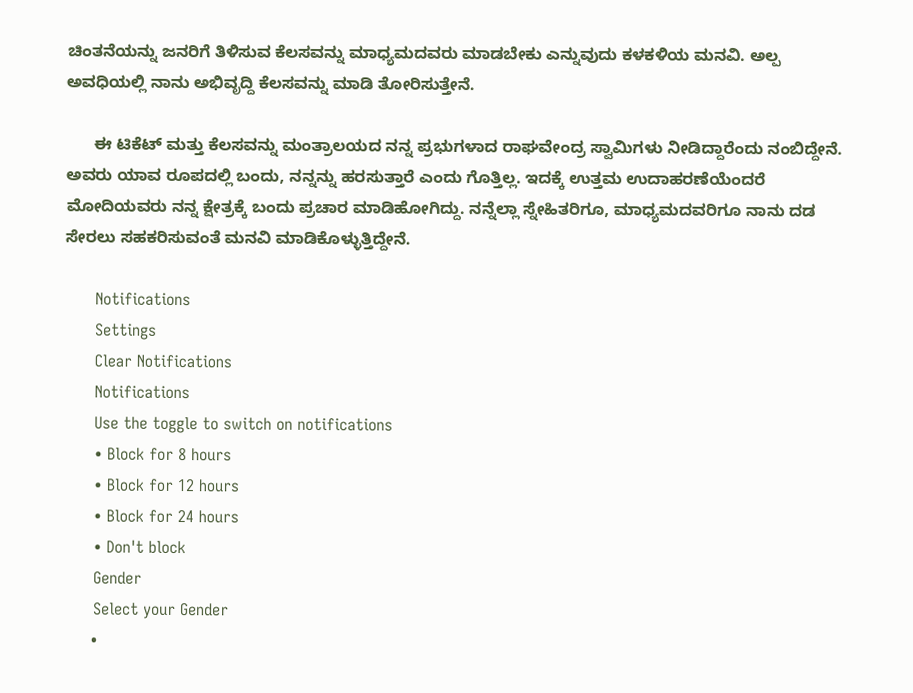ಚಿಂತನೆಯನ್ನು ಜನರಿಗೆ ತಿಳಿಸುವ ಕೆಲಸವನ್ನು ಮಾಧ್ಯಮದವರು ಮಾಡಬೇಕು ಎನ್ನುವುದು ಕಳಕಳಿಯ ಮನವಿ. ಅಲ್ಪ ಅವಧಿಯಲ್ಲಿ ನಾನು ಅಭಿವೃದ್ದಿ ಕೆಲಸವನ್ನು ಮಾಡಿ ತೋರಿಸುತ್ತೇನೆ.

      ಈ ಟಿಕೆಟ್ ಮತ್ತು ಕೆಲಸವನ್ನು ಮಂತ್ರಾಲಯದ ನನ್ನ ಪ್ರಭುಗಳಾದ ರಾಘವೇಂದ್ರ ಸ್ವಾಮಿಗಳು ನೀಡಿದ್ದಾರೆಂದು ನಂಬಿದ್ದೇನೆ. ಅವರು ಯಾವ ರೂಪದಲ್ಲಿ ಬಂದು, ನನ್ನನ್ನು ಹರಸುತ್ತಾರೆ ಎಂದು ಗೊತ್ತಿಲ್ಲ. ಇದಕ್ಕೆ ಉತ್ತಮ ಉದಾಹರಣೆಯೆಂದರೆ ಮೋದಿಯವರು ನನ್ನ ಕ್ಷೇತ್ರಕ್ಕೆ ಬಂದು ಪ್ರಚಾರ ಮಾಡಿಹೋಗಿದ್ದು. ನನ್ನೆಲ್ಲಾ ಸ್ನೇಹಿತರಿಗೂ, ಮಾಧ್ಯಮದವರಿಗೂ ನಾನು ದಡ ಸೇರಲು ಸಹಕರಿಸುವಂತೆ ಮನವಿ ಮಾಡಿಕೊಳ್ಳುತ್ತಿದ್ದೇನೆ.

      Notifications
      Settings
      Clear Notifications
      Notifications
      Use the toggle to switch on notifications
      • Block for 8 hours
      • Block for 12 hours
      • Block for 24 hours
      • Don't block
      Gender
      Select your Gender
      •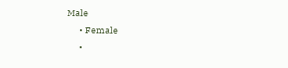Male
      • Female
      •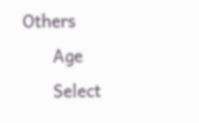Others
      Age
      Select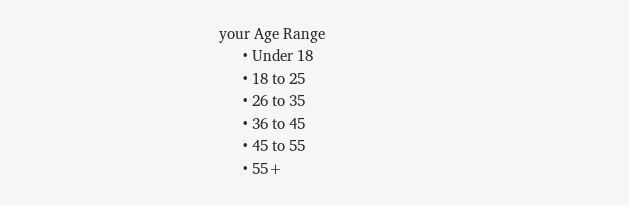your Age Range
      • Under 18
      • 18 to 25
      • 26 to 35
      • 36 to 45
      • 45 to 55
      • 55+